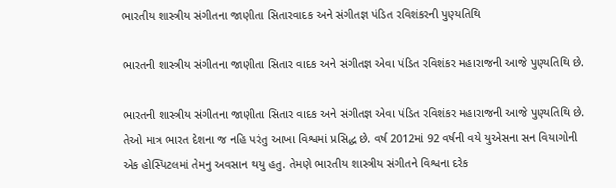ભારતીય શાસ્ત્રીય સંગીતના જાણીતા સિતારવાદક અને સંગીતજ્ઞ પંડિત રવિશંકરની પુણ્યતિથિ

ભારતની શાસ્ત્રીય સંગીતના જાણીતા સિતાર વાદક અને સંગીતજ્ઞ એવા પંડિત રવિશંકર મહારાજની આજે પુણ્યતિથિ છે.

ભારતની શાસ્ત્રીય સંગીતના જાણીતા સિતાર વાદક અને સંગીતજ્ઞ એવા પંડિત રવિશંકર મહારાજની આજે પુણ્યતિથિ છે. તેઓ માત્ર ભારત દેશના જ નહિ પરંતુ આખા વિશ્વમાં પ્રસિદ્ધ છે. વર્ષ 2012માં 92 વર્ષની વયે યુએસના સન વિયાગોની એક હોસ્પિટલમાં તેમનુ અવસાન થયુ હતુ. તેમણે ભારતીય શાસ્ત્રીય સંગીતને વિશ્વના દરેક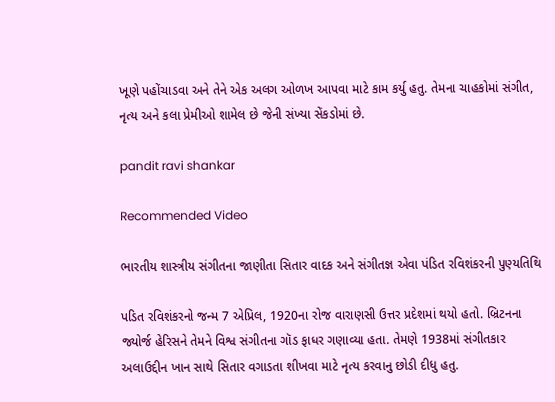ખૂણે પહોંચાડવા અને તેને એક અલગ ઓળખ આપવા માટે કામ કર્યુ હતુ. તેમના ચાહકોમાં સંગીત, નૃત્ય અને કલા પ્રેમીઓ શામેલ છે જેની સંખ્યા સેંકડોમાં છે.

pandit ravi shankar

Recommended Video

ભારતીય શાસ્ત્રીય સંગીતના જાણીતા સિતાર વાદક અને સંગીતજ્ઞ એવા પંડિત રવિશંકરની પુણ્યતિથિ

પડિત રવિશંકરનો જન્મ 7 એપ્રિલ, 1920ના રોજ વારાણસી ઉત્તર પ્રદેશમાં થયો હતો. બ્રિટનના જ્યોર્જ હેરિસને તેમને વિશ્વ સંગીતના ગૉડ ફાધર ગણાવ્યા હતા. તેમણે 1938માં સંગીતકાર અલાઉદ્દીન ખાન સાથે સિતાર વગાડતા શીખવા માટે નૃત્ય કરવાનુ છોડી દીધુ હતુ.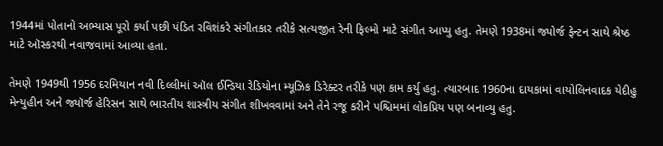1944માં પોતાનો અભ્યાસ પૂરો કર્યા પછી પંડિત રવિશંકરે સંગીતકાર તરીકે સત્યજીત રેની ફિલ્મો માટે સંગીત આપ્યુ હતુ. તેમણે 1938માં જ્યોર્જ ફેન્ટન સાથે શ્રેષ્ઠ માટે ઑસ્કરથી નવાજવામાં આવ્યા હતા.

તેમણે 1949થી 1956 દરમિયાન નવી દિલ્લીમાં ઑલ ઈન્ડિયા રેડિયોના મ્યૂઝિક ડિરેક્ટર તરીકે પણ કામ કર્યુ હતુ. ત્યારબાદ 1960ના દાયકામાં વાયોલિનવાદક યેદીહુ મેન્યુહીન અને જ્યૉર્જ હેરિસન સાથે ભારતીય શાસ્ત્રીય સંગીત શીખવવામાં અને તેને રજૂ કરીને પશ્ચિમમાં લોકપ્રિય પણ બનાવ્યુ હતુ.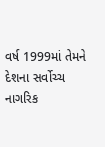વર્ષ 1999માં તેમને દેશના સર્વોચ્ચ નાગરિક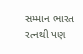સમ્માન ભારત રત્નથી પણ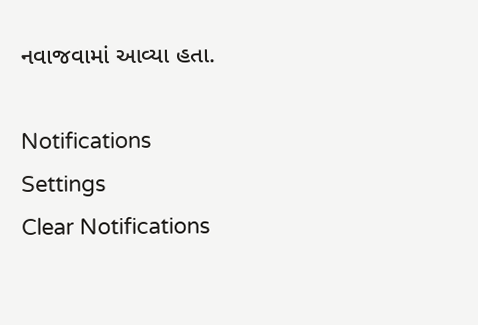નવાજવામાં આવ્યા હતા.

Notifications
Settings
Clear Notifications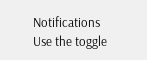Notifications
Use the toggle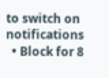to switch on notifications
  • Block for 8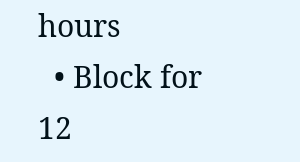hours
  • Block for 12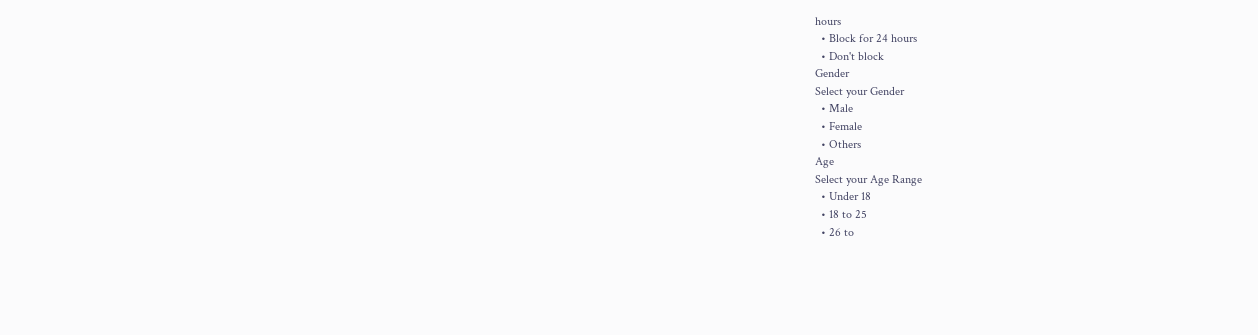hours
  • Block for 24 hours
  • Don't block
Gender
Select your Gender
  • Male
  • Female
  • Others
Age
Select your Age Range
  • Under 18
  • 18 to 25
  • 26 to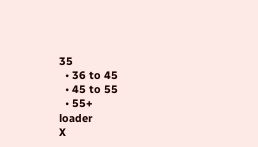35
  • 36 to 45
  • 45 to 55
  • 55+
loader
X